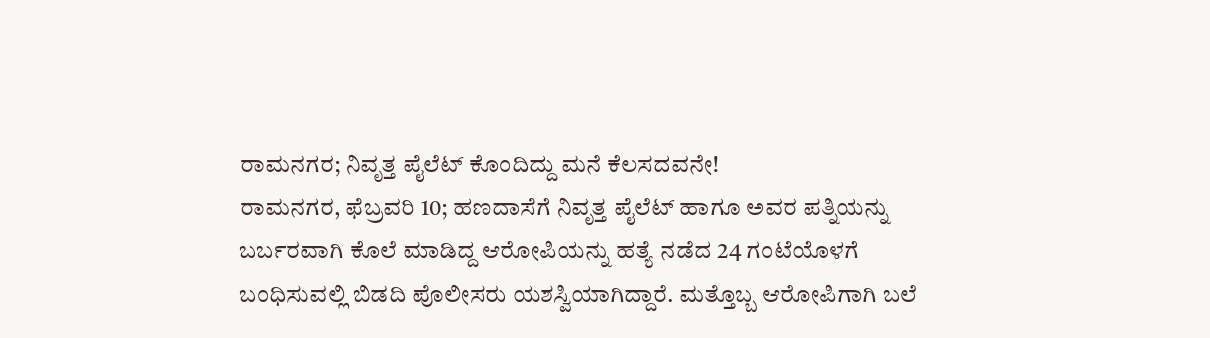ರಾಮನಗರ; ನಿವೃತ್ತ ಪೈಲೆಟ್ ಕೊಂದಿದ್ದು ಮನೆ ಕೆಲಸದವನೇ!
ರಾಮನಗರ, ಫೆಬ್ರವರಿ 10; ಹಣದಾಸೆಗೆ ನಿವೃತ್ತ ಪೈಲೆಟ್ ಹಾಗೂ ಅವರ ಪತ್ನಿಯನ್ನು ಬರ್ಬರವಾಗಿ ಕೊಲೆ ಮಾಡಿದ್ದ ಆರೋಪಿಯನ್ನು ಹತ್ಯೆ ನಡೆದ 24 ಗಂಟೆಯೊಳಗೆ ಬಂಧಿಸುವಲ್ಲಿ ಬಿಡದಿ ಪೊಲೀಸರು ಯಶಸ್ವಿಯಾಗಿದ್ದಾರೆ. ಮತ್ತೊಬ್ಬ ಆರೋಪಿಗಾಗಿ ಬಲೆ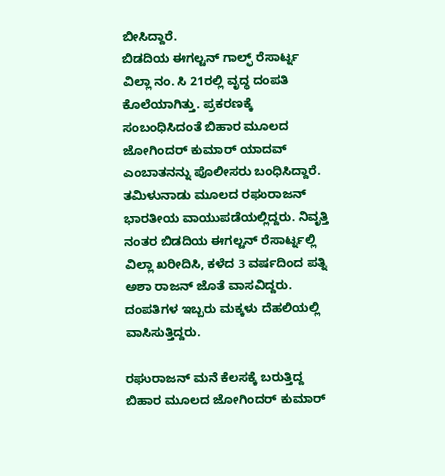ಬೀಸಿದ್ದಾರೆ.
ಬಿಡದಿಯ ಈಗಲ್ಟನ್ ಗಾಲ್ಫ್ ರೆಸಾರ್ಟ್ನ ವಿಲ್ಲಾ ನಂ. ಸಿ 21ರಲ್ಲಿ ವೃದ್ಧ ದಂಪತಿ ಕೊಲೆಯಾಗಿತ್ತು. ಪ್ರಕರಣಕ್ಕೆ ಸಂಬಂಧಿಸಿದಂತೆ ಬಿಹಾರ ಮೂಲದ ಜೋಗಿಂದರ್ ಕುಮಾರ್ ಯಾದವ್ ಎಂಬಾತನನ್ನು ಪೊಲೀಸರು ಬಂಧಿಸಿದ್ದಾರೆ.
ತಮಿಳುನಾಡು ಮೂಲದ ರಘುರಾಜನ್ ಭಾರತೀಯ ವಾಯುಪಡೆಯಲ್ಲಿದ್ದರು. ನಿವೃತ್ತಿ ನಂತರ ಬಿಡದಿಯ ಈಗಲ್ಟನ್ ರೆಸಾರ್ಟ್ನಲ್ಲಿ ವಿಲ್ಲಾ ಖರೀದಿಸಿ, ಕಳೆದ 3 ವರ್ಷದಿಂದ ಪತ್ನಿ ಅಶಾ ರಾಜನ್ ಜೊತೆ ವಾಸವಿದ್ದರು. ದಂಪತಿಗಳ ಇಬ್ಬರು ಮಕ್ಕಳು ದೆಹಲಿಯಲ್ಲಿ ವಾಸಿಸುತ್ತಿದ್ದರು.

ರಘುರಾಜನ್ ಮನೆ ಕೆಲಸಕ್ಕೆ ಬರುತ್ತಿದ್ದ ಬಿಹಾರ ಮೂಲದ ಜೋಗಿಂದರ್ ಕುಮಾರ್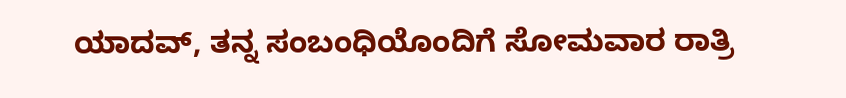ಯಾದವ್, ತನ್ನ ಸಂಬಂಧಿಯೊಂದಿಗೆ ಸೋಮವಾರ ರಾತ್ರಿ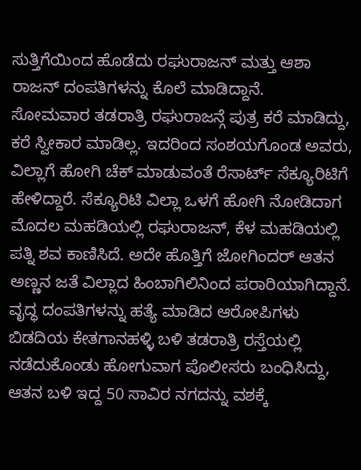ಸುತ್ತಿಗೆಯಿಂದ ಹೊಡೆದು ರಘುರಾಜನ್ ಮತ್ತು ಆಶಾ ರಾಜನ್ ದಂಪತಿಗಳನ್ನು ಕೊಲೆ ಮಾಡಿದ್ದಾನೆ.
ಸೋಮವಾರ ತಡರಾತ್ರಿ ರಘುರಾಜನ್ಗೆ ಪುತ್ರ ಕರೆ ಮಾಡಿದ್ದು, ಕರೆ ಸ್ವೀಕಾರ ಮಾಡಿಲ್ಲ. ಇದರಿಂದ ಸಂಶಯಗೊಂಡ ಅವರು, ವಿಲ್ಲಾಗೆ ಹೋಗಿ ಚೆಕ್ ಮಾಡುವಂತೆ ರೆಸಾರ್ಟ್ ಸೆಕ್ಯೂರಿಟಿಗೆ ಹೇಳಿದ್ದಾರೆ. ಸೆಕ್ಯೂರಿಟಿ ವಿಲ್ಲಾ ಒಳಗೆ ಹೋಗಿ ನೋಡಿದಾಗ ಮೊದಲ ಮಹಡಿಯಲ್ಲಿ ರಘುರಾಜನ್, ಕೆಳ ಮಹಡಿಯಲ್ಲಿ ಪತ್ನಿ ಶವ ಕಾಣಿಸಿದೆ. ಅದೇ ಹೊತ್ತಿಗೆ ಜೋಗಿಂದರ್ ಆತನ ಅಣ್ಣನ ಜತೆ ವಿಲ್ಲಾದ ಹಿಂಬಾಗಿಲಿನಿಂದ ಪರಾರಿಯಾಗಿದ್ದಾನೆ.
ವೃದ್ಧ ದಂಪತಿಗಳನ್ನು ಹತ್ಯೆ ಮಾಡಿದ ಆರೋಪಿಗಳು ಬಿಡದಿಯ ಕೇತಗಾನಹಳ್ಳಿ ಬಳಿ ತಡರಾತ್ರಿ ರಸ್ತೆಯಲ್ಲಿ ನಡೆದುಕೊಂಡು ಹೋಗುವಾಗ ಪೊಲೀಸರು ಬಂಧಿಸಿದ್ದು, ಆತನ ಬಳಿ ಇದ್ದ 50 ಸಾವಿರ ನಗದನ್ನು ವಶಕ್ಕೆ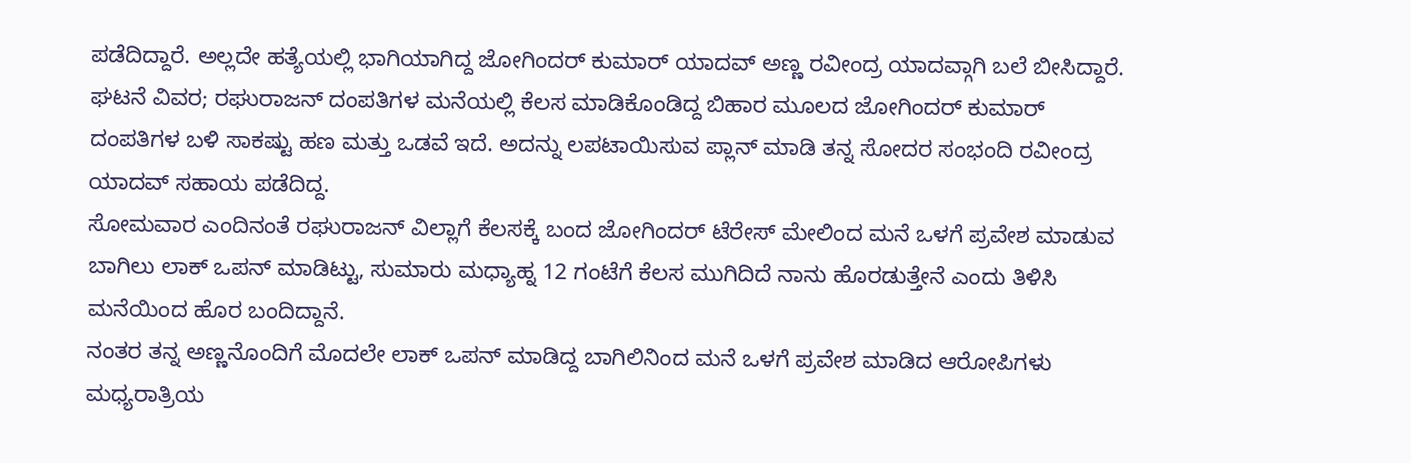ಪಡೆದಿದ್ದಾರೆ. ಅಲ್ಲದೇ ಹತ್ಯೆಯಲ್ಲಿ ಭಾಗಿಯಾಗಿದ್ದ ಜೋಗಿಂದರ್ ಕುಮಾರ್ ಯಾದವ್ ಅಣ್ಣ ರವೀಂದ್ರ ಯಾದವ್ಗಾಗಿ ಬಲೆ ಬೀಸಿದ್ದಾರೆ.
ಘಟನೆ ವಿವರ; ರಘುರಾಜನ್ ದಂಪತಿಗಳ ಮನೆಯಲ್ಲಿ ಕೆಲಸ ಮಾಡಿಕೊಂಡಿದ್ದ ಬಿಹಾರ ಮೂಲದ ಜೋಗಿಂದರ್ ಕುಮಾರ್ ದಂಪತಿಗಳ ಬಳಿ ಸಾಕಷ್ಟು ಹಣ ಮತ್ತು ಒಡವೆ ಇದೆ. ಅದನ್ನು ಲಪಟಾಯಿಸುವ ಪ್ಲಾನ್ ಮಾಡಿ ತನ್ನ ಸೋದರ ಸಂಭಂದಿ ರವೀಂದ್ರ ಯಾದವ್ ಸಹಾಯ ಪಡೆದಿದ್ದ.
ಸೋಮವಾರ ಎಂದಿನಂತೆ ರಘುರಾಜನ್ ವಿಲ್ಲಾಗೆ ಕೆಲಸಕ್ಕೆ ಬಂದ ಜೋಗಿಂದರ್ ಟೆರೇಸ್ ಮೇಲಿಂದ ಮನೆ ಒಳಗೆ ಪ್ರವೇಶ ಮಾಡುವ ಬಾಗಿಲು ಲಾಕ್ ಒಪನ್ ಮಾಡಿಟ್ಟು, ಸುಮಾರು ಮಧ್ಯಾಹ್ನ 12 ಗಂಟೆಗೆ ಕೆಲಸ ಮುಗಿದಿದೆ ನಾನು ಹೊರಡುತ್ತೇನೆ ಎಂದು ತಿಳಿಸಿ ಮನೆಯಿಂದ ಹೊರ ಬಂದಿದ್ದಾನೆ.
ನಂತರ ತನ್ನ ಅಣ್ಣನೊಂದಿಗೆ ಮೊದಲೇ ಲಾಕ್ ಒಪನ್ ಮಾಡಿದ್ದ ಬಾಗಿಲಿನಿಂದ ಮನೆ ಒಳಗೆ ಪ್ರವೇಶ ಮಾಡಿದ ಆರೋಪಿಗಳು ಮಧ್ಯರಾತ್ರಿಯ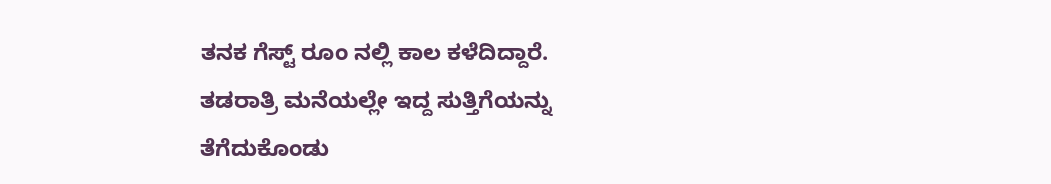ತನಕ ಗೆಸ್ಟ್ ರೂಂ ನಲ್ಲಿ ಕಾಲ ಕಳೆದಿದ್ದಾರೆ. ತಡರಾತ್ರಿ ಮನೆಯಲ್ಲೇ ಇದ್ದ ಸುತ್ತಿಗೆಯನ್ನು ತೆಗೆದುಕೊಂಡು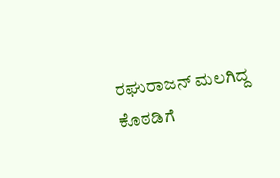ರಘುರಾಜನ್ ಮಲಗಿದ್ದ ಕೊಠಡಿಗೆ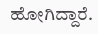ಹೋಗಿದ್ದಾರೆ.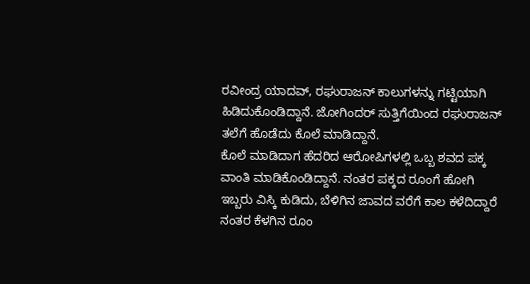ರವೀಂದ್ರ ಯಾದವ್, ರಘುರಾಜನ್ ಕಾಲುಗಳನ್ನು ಗಟ್ಟಿಯಾಗಿ ಹಿಡಿದುಕೊಂಡಿದ್ದಾನೆ. ಜೋಗಿಂದರ್ ಸುತ್ತಿಗೆಯಿಂದ ರಘುರಾಜನ್ ತಲೆಗೆ ಹೊಡೆದು ಕೊಲೆ ಮಾಡಿದ್ದಾನೆ.
ಕೊಲೆ ಮಾಡಿದಾಗ ಹೆದರಿದ ಆರೋಪಿಗಳಲ್ಲಿ ಒಬ್ಬ ಶವದ ಪಕ್ಕ ವಾಂತಿ ಮಾಡಿಕೊಂಡಿದ್ದಾನೆ. ನಂತರ ಪಕ್ಕದ ರೂಂಗೆ ಹೋಗಿ ಇಬ್ಬರು ವಿಸ್ಕಿ ಕುಡಿದು, ಬೆಳಿಗಿನ ಜಾವದ ವರೆಗೆ ಕಾಲ ಕಳೆದಿದ್ದಾರೆ ನಂತರ ಕೆಳಗಿನ ರೂಂ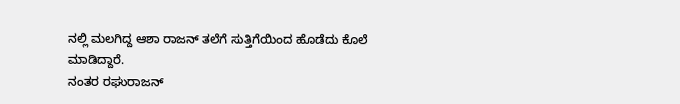ನಲ್ಲಿ ಮಲಗಿದ್ದ ಆಶಾ ರಾಜನ್ ತಲೆಗೆ ಸುತ್ತಿಗೆಯಿಂದ ಹೊಡೆದು ಕೊಲೆ ಮಾಡಿದ್ದಾರೆ.
ನಂತರ ರಘುರಾಜನ್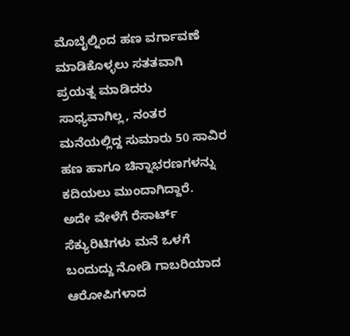ಮೊಬೈಲ್ನಿಂದ ಹಣ ವರ್ಗಾವಣೆ ಮಾಡಿಕೊಳ್ಳಲು ಸತತವಾಗಿ ಪ್ರಯತ್ನ ಮಾಡಿದರು ಸಾಧ್ಯವಾಗಿಲ್ಲ, ನಂತರ ಮನೆಯಲ್ಲಿದ್ದ ಸುಮಾರು 50 ಸಾವಿರ ಹಣ ಹಾಗೂ ಚಿನ್ನಾಭರಣಗಳನ್ನು ಕದಿಯಲು ಮುಂದಾಗಿದ್ದಾರೆ.
ಅದೇ ವೇಳೆಗೆ ರೆಸಾರ್ಟ್ ಸೆಕ್ಯುರಿಟಿಗಳು ಮನೆ ಒಳಗೆ ಬಂದುದ್ದು ನೋಡಿ ಗಾಬರಿಯಾದ ಆರೋಪಿಗಳಾದ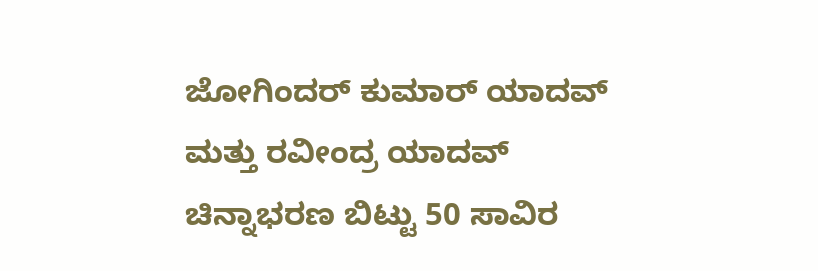ಜೋಗಿಂದರ್ ಕುಮಾರ್ ಯಾದವ್ ಮತ್ತು ರವೀಂದ್ರ ಯಾದವ್ ಚಿನ್ನಾಭರಣ ಬಿಟ್ಟು 50 ಸಾವಿರ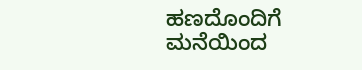ಹಣದೊಂದಿಗೆ ಮನೆಯಿಂದ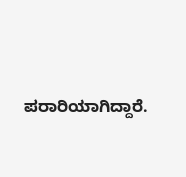ಪರಾರಿಯಾಗಿದ್ದಾರೆ.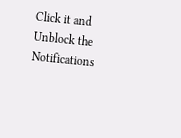Click it and Unblock the Notifications